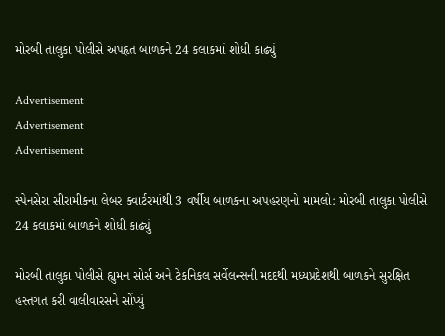મોરબી તાલુકા પોલીસે અપહૃત બાળકને 24 કલાકમાં શોધી કાઢ્યું

Advertisement
Advertisement
Advertisement

સ્પેનસેરા સીરામીકના લેબર ક્વાર્ટરમાંથી 3 વર્ષીય બાળકના અપહરણનો મામલો: મોરબી તાલુકા પોલીસે 24 કલાકમાં બાળકને શોધી કાઢ્યું

મોરબી તાલુકા પોલીસે હ્યુમન સોર્સ અને ટેકનિકલ સર્વેલન્સની મદદથી મધ્યપ્રદેશથી બાળકને સુરક્ષિત હસ્તગત કરી વાલીવારસને સોંપ્યું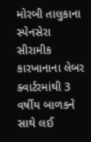મોરબી તાલુકાના સ્પેનસેરા સીરામીક કારખાનાના લેબર ક્વાર્ટરમાંથી 3 વર્ષીય બાળકને સાથે લઈ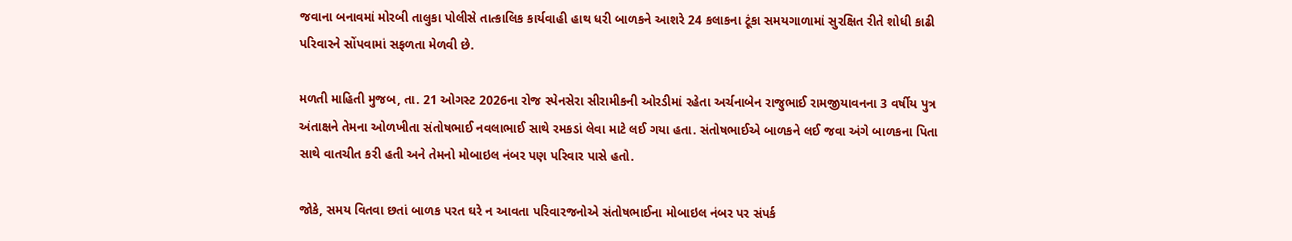જવાના બનાવમાં મોરબી તાલુકા પોલીસે તાત્કાલિક કાર્યવાહી હાથ ધરી બાળકને આશરે 24 કલાકના ટૂંકા સમયગાળામાં સુરક્ષિત રીતે શોધી કાઢી પરિવારને સોંપવામાં સફળતા મેળવી છે.

મળતી માહિતી મુજબ, તા. 21 ઓગસ્ટ 2026ના રોજ સ્પેનસેરા સીરામીકની ઓરડીમાં રહેતા અર્ચનાબેન રાજુભાઈ રામજીયાવનના 3 વર્ષીય પુત્ર અંતાક્ષને તેમના ઓળખીતા સંતોષભાઈ નવલાભાઈ સાથે રમકડાં લેવા માટે લઈ ગયા હતા. સંતોષભાઈએ બાળકને લઈ જવા અંગે બાળકના પિતા સાથે વાતચીત કરી હતી અને તેમનો મોબાઇલ નંબર પણ પરિવાર પાસે હતો.

જોકે, સમય વિતવા છતાં બાળક પરત ઘરે ન આવતા પરિવારજનોએ સંતોષભાઈના મોબાઇલ નંબર પર સંપર્ક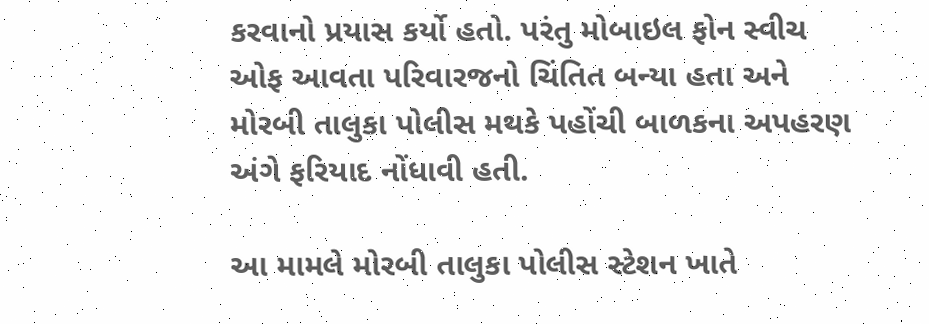કરવાનો પ્રયાસ કર્યો હતો. પરંતુ મોબાઇલ ફોન સ્વીચ ઓફ આવતા પરિવારજનો ચિંતિત બન્યા હતા અને મોરબી તાલુકા પોલીસ મથકે પહોંચી બાળકના અપહરણ અંગે ફરિયાદ નોંધાવી હતી.

આ મામલે મોરબી તાલુકા પોલીસ સ્ટેશન ખાતે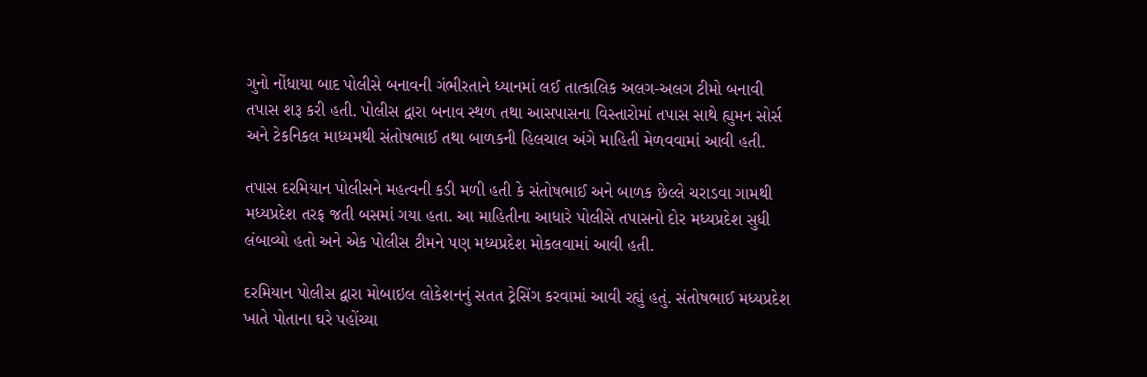ગુનો નોંધાયા બાદ પોલીસે બનાવની ગંભીરતાને ધ્યાનમાં લઈ તાત્કાલિક અલગ-અલગ ટીમો બનાવી તપાસ શરૂ કરી હતી. પોલીસ દ્વારા બનાવ સ્થળ તથા આસપાસના વિસ્તારોમાં તપાસ સાથે હ્યુમન સોર્સ અને ટેકનિકલ માધ્યમથી સંતોષભાઈ તથા બાળકની હિલચાલ અંગે માહિતી મેળવવામાં આવી હતી.

તપાસ દરમિયાન પોલીસને મહત્વની કડી મળી હતી કે સંતોષભાઈ અને બાળક છેલ્લે ચરાડવા ગામથી મધ્યપ્રદેશ તરફ જતી બસમાં ગયા હતા. આ માહિતીના આધારે પોલીસે તપાસનો દોર મધ્યપ્રદેશ સુધી લંબાવ્યો હતો અને એક પોલીસ ટીમને પણ મધ્યપ્રદેશ મોકલવામાં આવી હતી.

દરમિયાન પોલીસ દ્વારા મોબાઇલ લોકેશનનું સતત ટ્રેસિંગ કરવામાં આવી રહ્યું હતું. સંતોષભાઈ મધ્યપ્રદેશ ખાતે પોતાના ઘરે પહોંચ્યા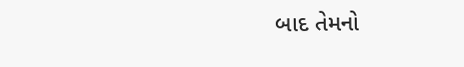બાદ તેમનો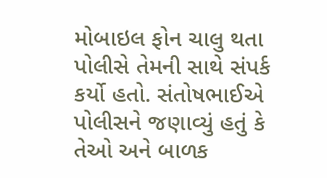મોબાઇલ ફોન ચાલુ થતા પોલીસે તેમની સાથે સંપર્ક કર્યો હતો. સંતોષભાઈએ પોલીસને જણાવ્યું હતું કે તેઓ અને બાળક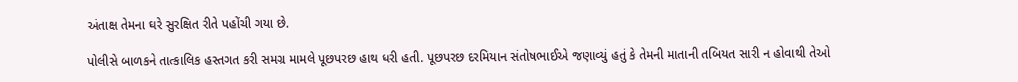અંતાક્ષ તેમના ઘરે સુરક્ષિત રીતે પહોંચી ગયા છે.

પોલીસે બાળકને તાત્કાલિક હસ્તગત કરી સમગ્ર મામલે પૂછપરછ હાથ ધરી હતી. પૂછપરછ દરમિયાન સંતોષભાઈએ જણાવ્યું હતું કે તેમની માતાની તબિયત સારી ન હોવાથી તેઓ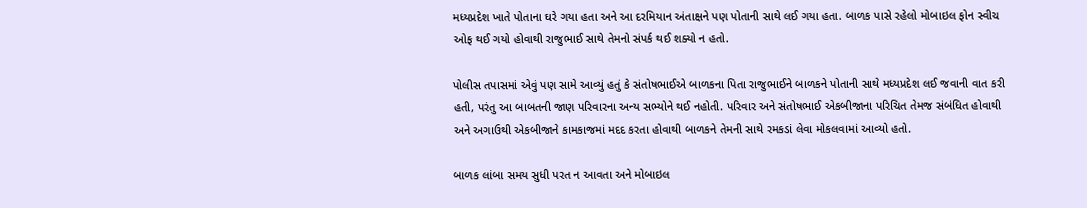મધ્યપ્રદેશ ખાતે પોતાના ઘરે ગયા હતા અને આ દરમિયાન અંતાક્ષને પણ પોતાની સાથે લઈ ગયા હતા. બાળક પાસે રહેલો મોબાઇલ ફોન સ્વીચ ઓફ થઈ ગયો હોવાથી રાજુભાઈ સાથે તેમનો સંપર્ક થઈ શક્યો ન હતો.

પોલીસ તપાસમાં એવું પણ સામે આવ્યું હતું કે સંતોષભાઈએ બાળકના પિતા રાજુભાઈને બાળકને પોતાની સાથે મધ્યપ્રદેશ લઈ જવાની વાત કરી હતી, પરંતુ આ બાબતની જાણ પરિવારના અન્ય સભ્યોને થઈ નહોતી. પરિવાર અને સંતોષભાઈ એકબીજાના પરિચિત તેમજ સંબંધિત હોવાથી અને અગાઉથી એકબીજાને કામકાજમાં મદદ કરતા હોવાથી બાળકને તેમની સાથે રમકડાં લેવા મોકલવામાં આવ્યો હતો.

બાળક લાંબા સમય સુધી પરત ન આવતા અને મોબાઇલ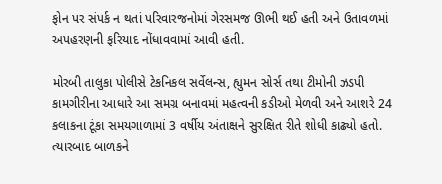ફોન પર સંપર્ક ન થતાં પરિવારજનોમાં ગેરસમજ ઊભી થઈ હતી અને ઉતાવળમાં અપહરણની ફરિયાદ નોંધાવવામાં આવી હતી.

મોરબી તાલુકા પોલીસે ટેકનિકલ સર્વેલન્સ, હ્યુમન સોર્સ તથા ટીમોની ઝડપી કામગીરીના આધારે આ સમગ્ર બનાવમાં મહત્વની કડીઓ મેળવી અને આશરે 24 કલાકના ટૂંકા સમયગાળામાં 3 વર્ષીય અંતાક્ષને સુરક્ષિત રીતે શોધી કાઢ્યો હતો. ત્યારબાદ બાળકને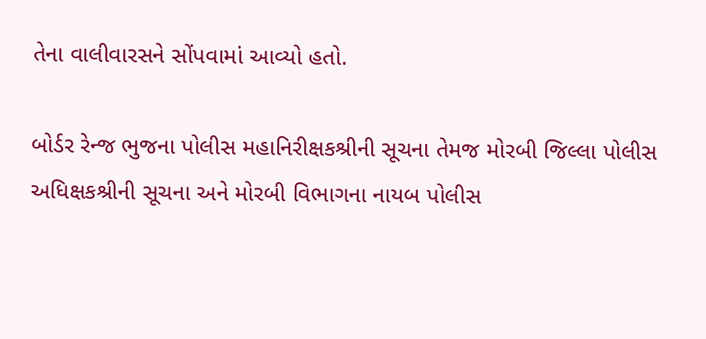તેના વાલીવારસને સોંપવામાં આવ્યો હતો.

બોર્ડર રેન્જ ભુજના પોલીસ મહાનિરીક્ષકશ્રીની સૂચના તેમજ મોરબી જિલ્લા પોલીસ અધિક્ષકશ્રીની સૂચના અને મોરબી વિભાગના નાયબ પોલીસ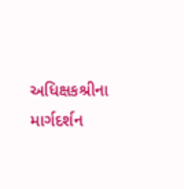અધિક્ષકશ્રીના માર્ગદર્શન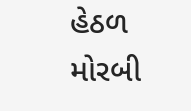હેઠળ મોરબી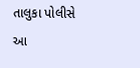તાલુકા પોલીસે આ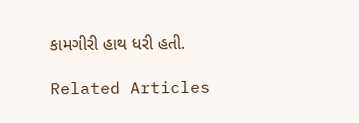કામગીરી હાથ ધરી હતી.

Related Articles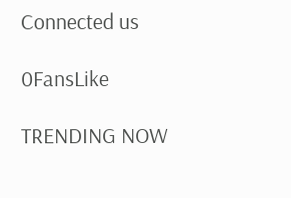Connected us

0FansLike

TRENDING NOW